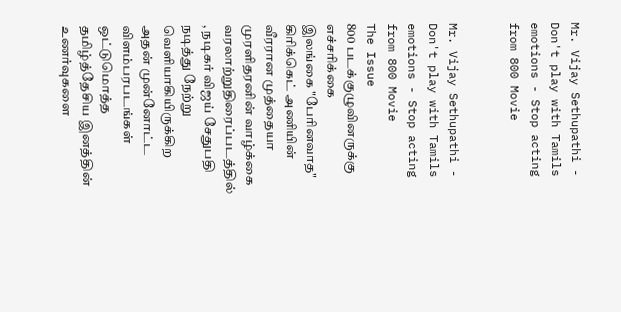Mr. Vijay Sethupathi - Don't play with Tamils emotions - Stop acting from 800 Movie


Mr. Vijay Sethupathi - Don't play with Tamils emotions - Stop acting from 800 Movie
The Issue
800 படக்குழுவினருக்கு எச்சரிக்கை
இலங்கை "பேரினவாத" கிரிக்கெட் அணியின் வீரரான முத்தையா முரளிதரனின் வாழ்க்கை வரலாற்றுதிரைப்படத்தில் , நடிகர் விஜய் சேதுபதி நடித்து நேற்று வெளியாகியிருக்கிற அதன் முன்னோட்ட விளம்பரபடங்கள் ஒட்டுமொத்த தமிழ்த்தேசிய இனத்தின் உணர்வுகளை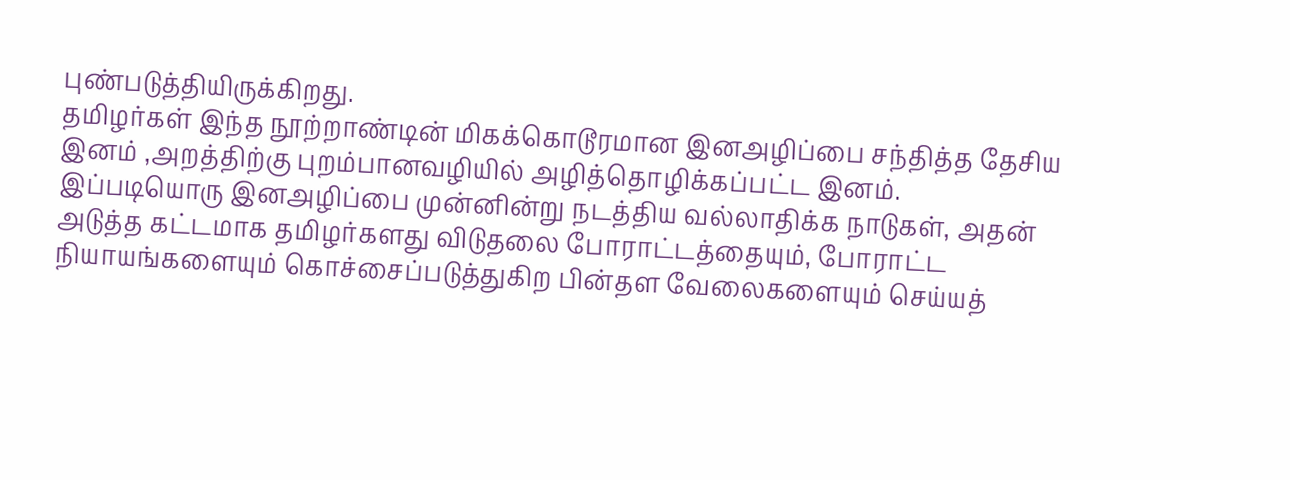புண்படுத்தியிருக்கிறது.
தமிழர்கள் இந்த நூற்றாண்டின் மிகக்கொடூரமான இனஅழிப்பை சந்தித்த தேசிய இனம் ,அறத்திற்கு புறம்பானவழியில் அழித்தொழிக்கப்பட்ட இனம்.
இப்படியொரு இனஅழிப்பை முன்னின்று நடத்திய வல்லாதிக்க நாடுகள், அதன் அடுத்த கட்டமாக தமிழர்களது விடுதலை போராட்டத்தையும், போராட்ட நியாயங்களையும் கொச்சைப்படுத்துகிற பின்தள வேலைகளையும் செய்யத்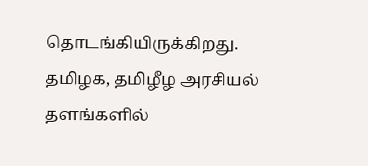தொடங்கியிருக்கிறது.
தமிழக, தமிழீழ அரசியல் தளங்களில்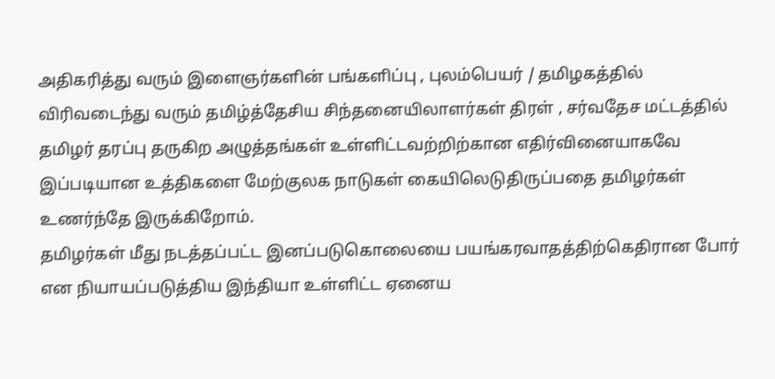அதிகரித்து வரும் இளைஞர்களின் பங்களிப்பு , புலம்பெயர் / தமிழகத்தில் விரிவடைந்து வரும் தமிழ்த்தேசிய சிந்தனையிலாளர்கள் திரள் , சர்வதேச மட்டத்தில் தமிழர் தரப்பு தருகிற அழுத்தங்கள் உள்ளிட்டவற்றிற்கான எதிர்வினையாகவே இப்படியான உத்திகளை மேற்குலக நாடுகள் கையிலெடுதிருப்பதை தமிழர்கள் உணர்ந்தே இருக்கிறோம்.
தமிழர்கள் மீது நடத்தப்பட்ட இனப்படுகொலையை பயங்கரவாதத்திற்கெதிரான போர் என நியாயப்படுத்திய இந்தியா உள்ளிட்ட ஏனைய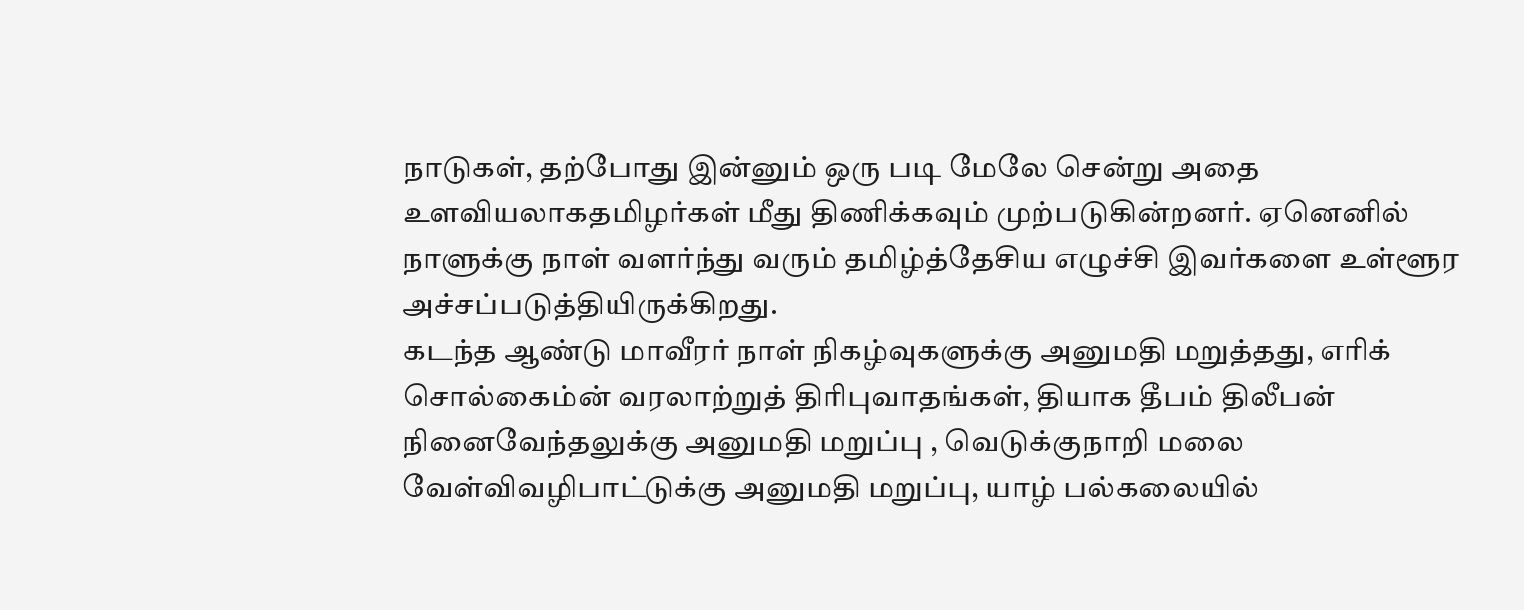நாடுகள், தற்போது இன்னும் ஒரு படி மேலே சென்று அதை உளவியலாகதமிழர்கள் மீது திணிக்கவும் முற்படுகின்றனர். ஏனெனில் நாளுக்கு நாள் வளர்ந்து வரும் தமிழ்த்தேசிய எழுச்சி இவர்களை உள்ளூர அச்சப்படுத்தியிருக்கிறது.
கடந்த ஆண்டு மாவீரர் நாள் நிகழ்வுகளுக்கு அனுமதி மறுத்தது, எரிக் சொல்கைம்ன் வரலாற்றுத் திரிபுவாதங்கள், தியாக தீபம் திலீபன் நினைவேந்தலுக்கு அனுமதி மறுப்பு , வெடுக்குநாறி மலை வேள்விவழிபாட்டுக்கு அனுமதி மறுப்பு, யாழ் பல்கலையில்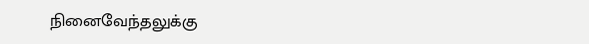நினைவேந்தலுக்கு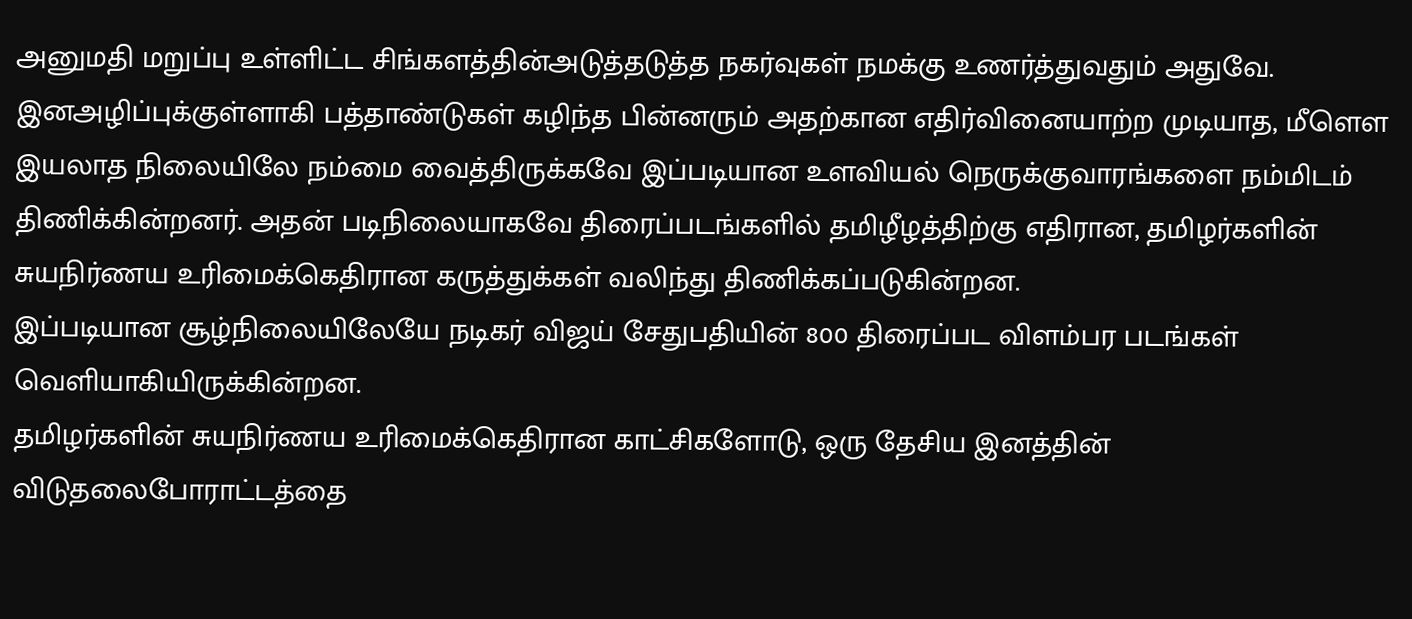அனுமதி மறுப்பு உள்ளிட்ட சிங்களத்தின்அடுத்தடுத்த நகர்வுகள் நமக்கு உணர்த்துவதும் அதுவே.
இனஅழிப்புக்குள்ளாகி பத்தாண்டுகள் கழிந்த பின்னரும் அதற்கான எதிர்வினையாற்ற முடியாத, மீளெள இயலாத நிலையிலே நம்மை வைத்திருக்கவே இப்படியான உளவியல் நெருக்குவாரங்களை நம்மிடம் திணிக்கின்றனர். அதன் படிநிலையாகவே திரைப்படங்களில் தமிழீழத்திற்கு எதிரான, தமிழர்களின் சுயநிர்ணய உரிமைக்கெதிரான கருத்துக்கள் வலிந்து திணிக்கப்படுகின்றன.
இப்படியான சூழ்நிலையிலேயே நடிகர் விஜய் சேதுபதியின் 800 திரைப்பட விளம்பர படங்கள் வெளியாகியிருக்கின்றன.
தமிழர்களின் சுயநிர்ணய உரிமைக்கெதிரான காட்சிகளோடு, ஒரு தேசிய இனத்தின் விடுதலைபோராட்டத்தை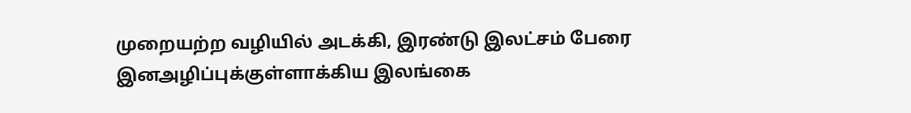முறையற்ற வழியில் அடக்கி, இரண்டு இலட்சம் பேரை இனஅழிப்புக்குள்ளாக்கிய இலங்கை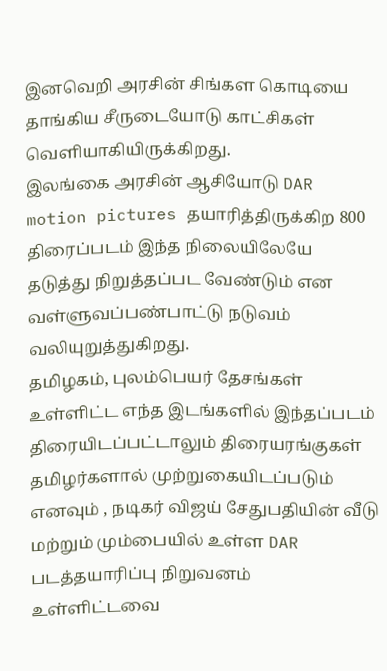இனவெறி அரசின் சிங்கள கொடியை தாங்கிய சீருடையோடு காட்சிகள் வெளியாகியிருக்கிறது.
இலங்கை அரசின் ஆசியோடு DAR motion pictures தயாரித்திருக்கிற 800 திரைப்படம் இந்த நிலையிலேயே தடுத்து நிறுத்தப்பட வேண்டும் என வள்ளுவப்பண்பாட்டு நடுவம் வலியுறுத்துகிறது.
தமிழகம், புலம்பெயர் தேசங்கள் உள்ளிட்ட எந்த இடங்களில் இந்தப்படம் திரையிடப்பட்டாலும் திரையரங்குகள் தமிழர்களால் முற்றுகையிடப்படும் எனவும் , நடிகர் விஜய் சேதுபதியின் வீடு மற்றும் மும்பையில் உள்ள DAR படத்தயாரிப்பு நிறுவனம் உள்ளிட்டவை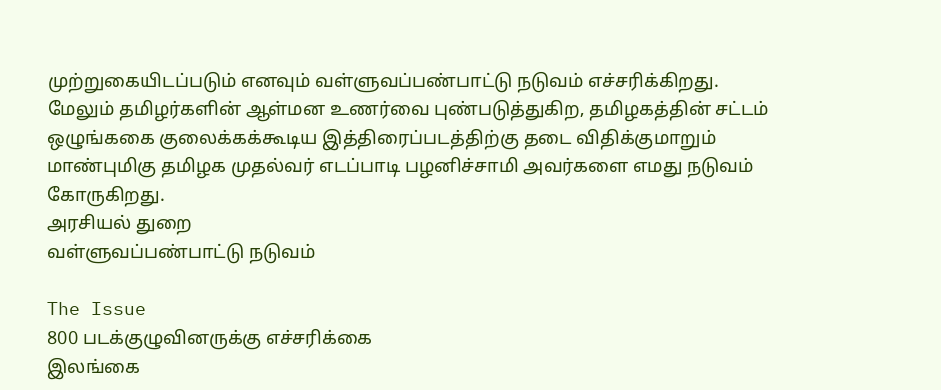முற்றுகையிடப்படும் எனவும் வள்ளுவப்பண்பாட்டு நடுவம் எச்சரிக்கிறது.
மேலும் தமிழர்களின் ஆள்மன உணர்வை புண்படுத்துகிற, தமிழகத்தின் சட்டம் ஒழுங்ககை குலைக்கக்கூடிய இத்திரைப்படத்திற்கு தடை விதிக்குமாறும் மாண்புமிகு தமிழக முதல்வர் எடப்பாடி பழனிச்சாமி அவர்களை எமது நடுவம் கோருகிறது.
அரசியல் துறை
வள்ளுவப்பண்பாட்டு நடுவம்

The Issue
800 படக்குழுவினருக்கு எச்சரிக்கை
இலங்கை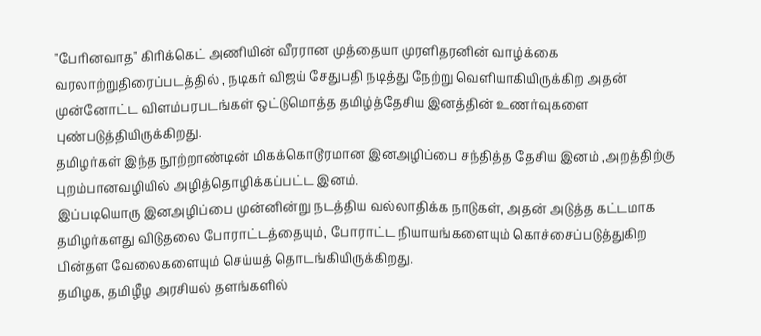"பேரினவாத" கிரிக்கெட் அணியின் வீரரான முத்தையா முரளிதரனின் வாழ்க்கை வரலாற்றுதிரைப்படத்தில் , நடிகர் விஜய் சேதுபதி நடித்து நேற்று வெளியாகியிருக்கிற அதன் முன்னோட்ட விளம்பரபடங்கள் ஒட்டுமொத்த தமிழ்த்தேசிய இனத்தின் உணர்வுகளை புண்படுத்தியிருக்கிறது.
தமிழர்கள் இந்த நூற்றாண்டின் மிகக்கொடூரமான இனஅழிப்பை சந்தித்த தேசிய இனம் ,அறத்திற்கு புறம்பானவழியில் அழித்தொழிக்கப்பட்ட இனம்.
இப்படியொரு இனஅழிப்பை முன்னின்று நடத்திய வல்லாதிக்க நாடுகள், அதன் அடுத்த கட்டமாக தமிழர்களது விடுதலை போராட்டத்தையும், போராட்ட நியாயங்களையும் கொச்சைப்படுத்துகிற பின்தள வேலைகளையும் செய்யத் தொடங்கியிருக்கிறது.
தமிழக, தமிழீழ அரசியல் தளங்களில்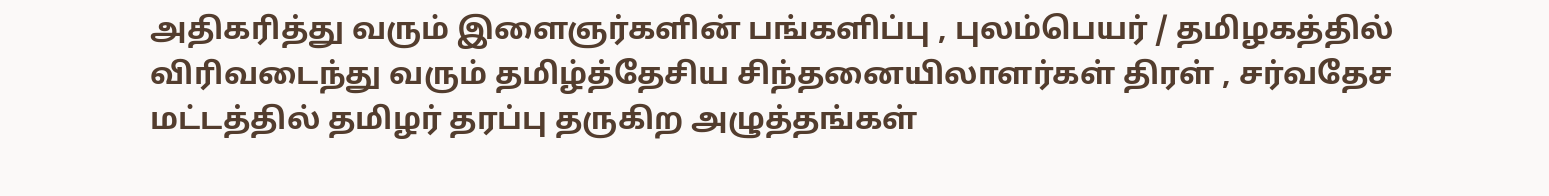அதிகரித்து வரும் இளைஞர்களின் பங்களிப்பு , புலம்பெயர் / தமிழகத்தில் விரிவடைந்து வரும் தமிழ்த்தேசிய சிந்தனையிலாளர்கள் திரள் , சர்வதேச மட்டத்தில் தமிழர் தரப்பு தருகிற அழுத்தங்கள்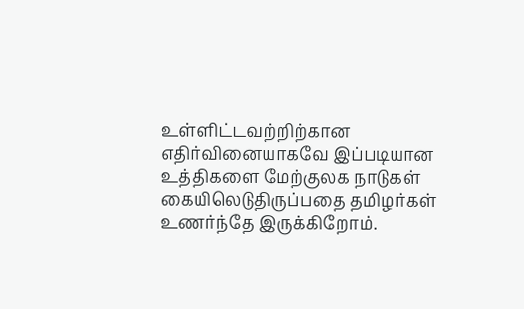உள்ளிட்டவற்றிற்கான எதிர்வினையாகவே இப்படியான உத்திகளை மேற்குலக நாடுகள் கையிலெடுதிருப்பதை தமிழர்கள் உணர்ந்தே இருக்கிறோம்.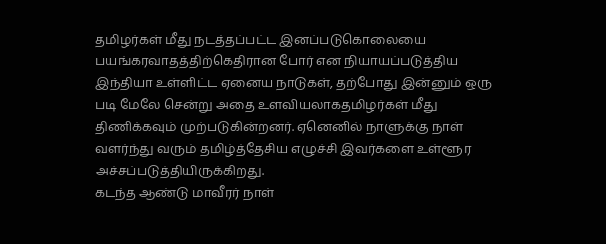தமிழர்கள் மீது நடத்தப்பட்ட இனப்படுகொலையை பயங்கரவாதத்திற்கெதிரான போர் என நியாயப்படுத்திய இந்தியா உள்ளிட்ட ஏனைய நாடுகள், தற்போது இன்னும் ஒரு படி மேலே சென்று அதை உளவியலாகதமிழர்கள் மீது திணிக்கவும் முற்படுகின்றனர். ஏனெனில் நாளுக்கு நாள் வளர்ந்து வரும் தமிழ்த்தேசிய எழுச்சி இவர்களை உள்ளூர அச்சப்படுத்தியிருக்கிறது.
கடந்த ஆண்டு மாவீரர் நாள்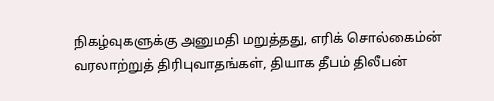நிகழ்வுகளுக்கு அனுமதி மறுத்தது, எரிக் சொல்கைம்ன் வரலாற்றுத் திரிபுவாதங்கள், தியாக தீபம் திலீபன்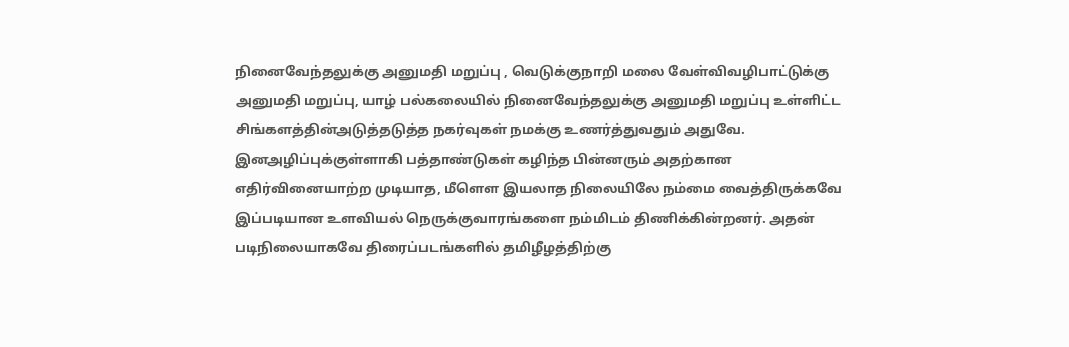நினைவேந்தலுக்கு அனுமதி மறுப்பு , வெடுக்குநாறி மலை வேள்விவழிபாட்டுக்கு அனுமதி மறுப்பு, யாழ் பல்கலையில் நினைவேந்தலுக்கு அனுமதி மறுப்பு உள்ளிட்ட சிங்களத்தின்அடுத்தடுத்த நகர்வுகள் நமக்கு உணர்த்துவதும் அதுவே.
இனஅழிப்புக்குள்ளாகி பத்தாண்டுகள் கழிந்த பின்னரும் அதற்கான எதிர்வினையாற்ற முடியாத, மீளெள இயலாத நிலையிலே நம்மை வைத்திருக்கவே இப்படியான உளவியல் நெருக்குவாரங்களை நம்மிடம் திணிக்கின்றனர். அதன் படிநிலையாகவே திரைப்படங்களில் தமிழீழத்திற்கு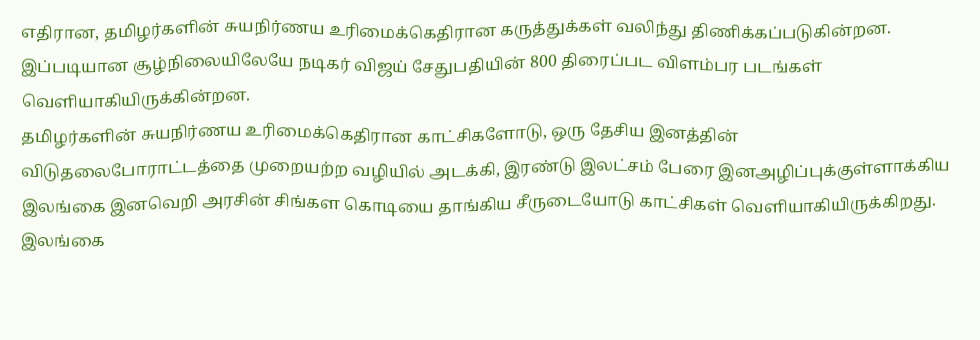எதிரான, தமிழர்களின் சுயநிர்ணய உரிமைக்கெதிரான கருத்துக்கள் வலிந்து திணிக்கப்படுகின்றன.
இப்படியான சூழ்நிலையிலேயே நடிகர் விஜய் சேதுபதியின் 800 திரைப்பட விளம்பர படங்கள் வெளியாகியிருக்கின்றன.
தமிழர்களின் சுயநிர்ணய உரிமைக்கெதிரான காட்சிகளோடு, ஒரு தேசிய இனத்தின் விடுதலைபோராட்டத்தை முறையற்ற வழியில் அடக்கி, இரண்டு இலட்சம் பேரை இனஅழிப்புக்குள்ளாக்கிய இலங்கை இனவெறி அரசின் சிங்கள கொடியை தாங்கிய சீருடையோடு காட்சிகள் வெளியாகியிருக்கிறது.
இலங்கை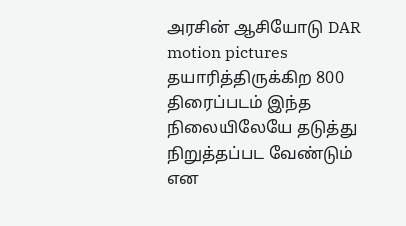அரசின் ஆசியோடு DAR motion pictures தயாரித்திருக்கிற 800 திரைப்படம் இந்த நிலையிலேயே தடுத்து நிறுத்தப்பட வேண்டும் என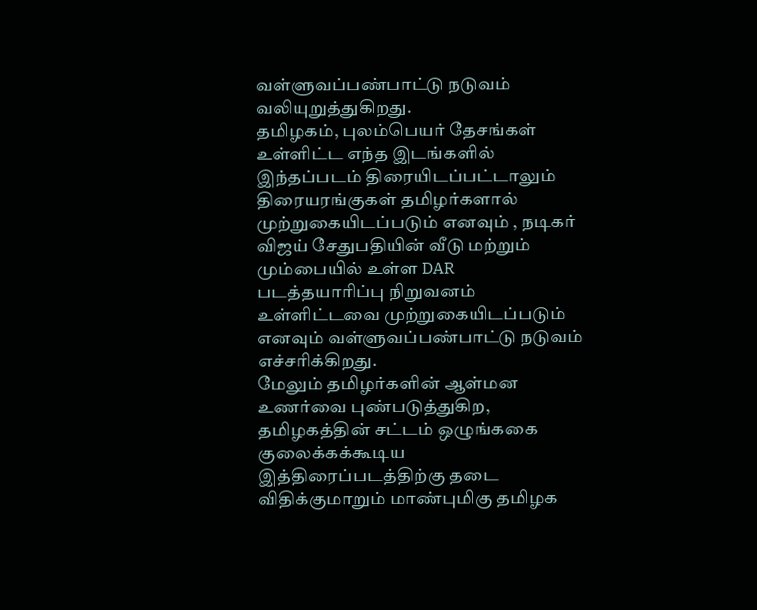வள்ளுவப்பண்பாட்டு நடுவம் வலியுறுத்துகிறது.
தமிழகம், புலம்பெயர் தேசங்கள் உள்ளிட்ட எந்த இடங்களில் இந்தப்படம் திரையிடப்பட்டாலும் திரையரங்குகள் தமிழர்களால் முற்றுகையிடப்படும் எனவும் , நடிகர் விஜய் சேதுபதியின் வீடு மற்றும் மும்பையில் உள்ள DAR படத்தயாரிப்பு நிறுவனம் உள்ளிட்டவை முற்றுகையிடப்படும் எனவும் வள்ளுவப்பண்பாட்டு நடுவம் எச்சரிக்கிறது.
மேலும் தமிழர்களின் ஆள்மன உணர்வை புண்படுத்துகிற, தமிழகத்தின் சட்டம் ஒழுங்ககை குலைக்கக்கூடிய இத்திரைப்படத்திற்கு தடை விதிக்குமாறும் மாண்புமிகு தமிழக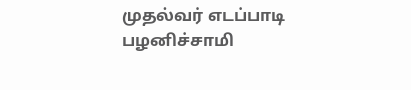முதல்வர் எடப்பாடி பழனிச்சாமி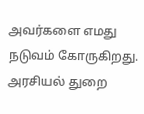அவர்களை எமது நடுவம் கோருகிறது.
அரசியல் துறை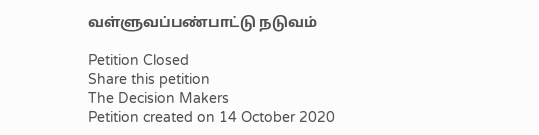வள்ளுவப்பண்பாட்டு நடுவம்

Petition Closed
Share this petition
The Decision Makers
Petition created on 14 October 2020